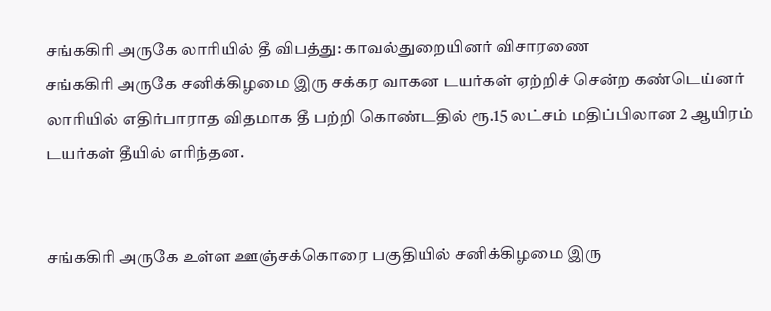சங்ககிரி அருகே லாரியில் தீ விபத்து: காவல்துறையினர் விசாரணை
சங்ககிரி அருகே சனிக்கிழமை இரு சக்கர வாகன டயர்கள் ஏற்றிச் சென்ற கண்டெய்னர் லாரியில் எதிர்பாராத விதமாக தீ பற்றி கொண்டதில் ரூ.15 லட்சம் மதிப்பிலான 2 ஆயிரம் டயர்கள் தீயில் எரிந்தன.


சங்ககிரி அருகே உள்ள ஊஞ்சக்கொரை பகுதியில் சனிக்கிழமை இரு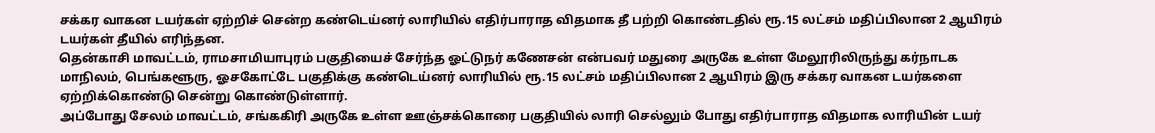சக்கர வாகன டயர்கள் ஏற்றிச் சென்ற கண்டெய்னர் லாரியில் எதிர்பாராத விதமாக தீ பற்றி கொண்டதில் ரூ.15 லட்சம் மதிப்பிலான 2 ஆயிரம் டயர்கள் தீயில் எரிந்தன.
தென்காசி மாவட்டம், ராமசாமியாபுரம் பகுதியைச் சேர்ந்த ஓட்டுநர் கணேசன் என்பவர் மதுரை அருகே உள்ள மேலூரிலிருந்து கர்நாடக மாநிலம், பெங்களூரு, ஓசகோட்டே பகுதிக்கு கண்டெய்னர் லாரியில் ரூ.15 லட்சம் மதிப்பிலான 2 ஆயிரம் இரு சக்கர வாகன டயர்களை ஏற்றிக்கொண்டு சென்று கொண்டுள்ளார்.
அப்போது சேலம் மாவட்டம், சங்ககிரி அருகே உள்ள ஊஞ்சக்கொரை பகுதியில் லாரி செல்லும் போது எதிர்பாராத விதமாக லாரியின் டயர்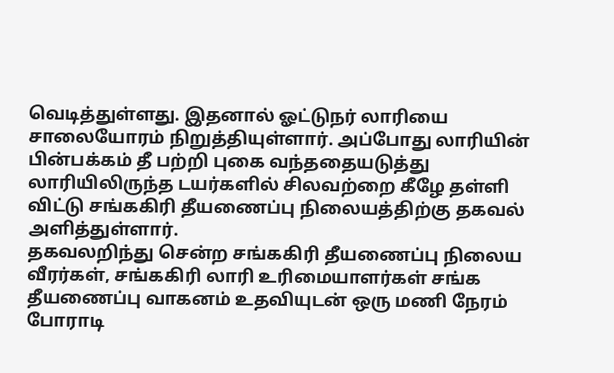வெடித்துள்ளது. இதனால் ஓட்டுநர் லாரியை சாலையோரம் நிறுத்தியுள்ளார். அப்போது லாரியின் பின்பக்கம் தீ பற்றி புகை வந்ததையடுத்து லாரியிலிருந்த டயர்களில் சிலவற்றை கீழே தள்ளி விட்டு சங்ககிரி தீயணைப்பு நிலையத்திற்கு தகவல் அளித்துள்ளார்.
தகவலறிந்து சென்ற சங்ககிரி தீயணைப்பு நிலைய வீரர்கள், சங்ககிரி லாரி உரிமையாளர்கள் சங்க தீயணைப்பு வாகனம் உதவியுடன் ஒரு மணி நேரம் போராடி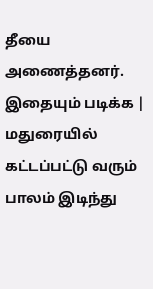தீயை அணைத்தனர்.
இதையும் படிக்க | மதுரையில் கட்டப்பட்டு வரும் பாலம் இடிந்து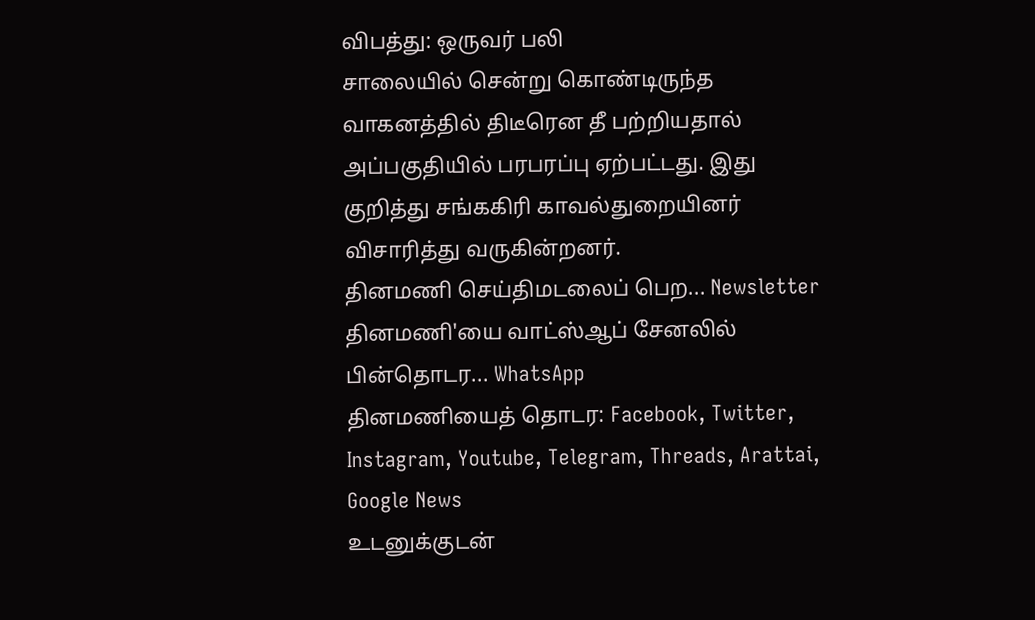விபத்து: ஒருவர் பலி
சாலையில் சென்று கொண்டிருந்த வாகனத்தில் திடீரென தீ பற்றியதால் அப்பகுதியில் பரபரப்பு ஏற்பட்டது. இது குறித்து சங்ககிரி காவல்துறையினர் விசாரித்து வருகின்றனர்.
தினமணி செய்திமடலைப் பெற... Newsletter
தினமணி'யை வாட்ஸ்ஆப் சேனலில் பின்தொடர... WhatsApp
தினமணியைத் தொடர: Facebook, Twitter, Instagram, Youtube, Telegram, Threads, Arattai, Google News
உடனுக்குடன்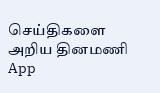செய்திகளை அறிய தினமணி App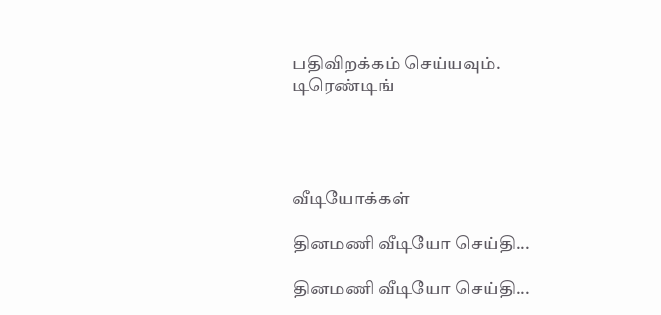பதிவிறக்கம் செய்யவும்.
டிரெண்டிங்




வீடியோக்கள்

தினமணி வீடியோ செய்தி...

தினமணி வீடியோ செய்தி...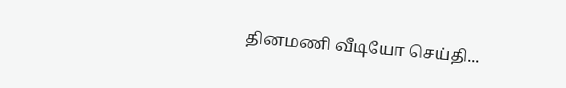தினமணி வீடியோ செய்தி...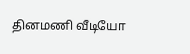தினமணி வீடியோ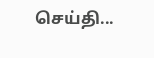செய்தி...